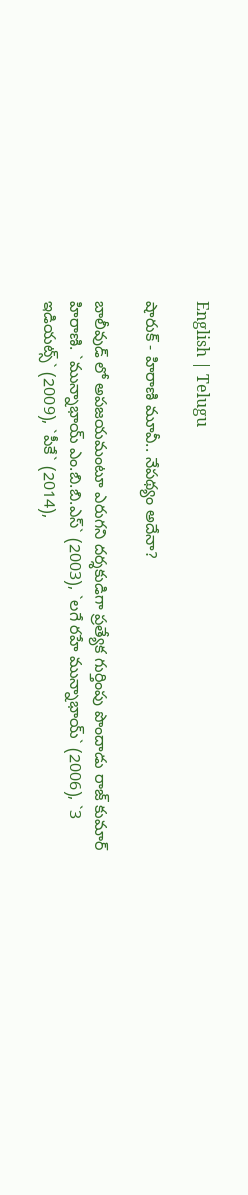English | Telugu

షారుక్ - హిరాణి మూవీ.. నేప‌థ్యం అదేనా?

బాలీవుడ్ లో అప‌జ‌య‌మంటూ ఎరుగ‌ని ద‌ర్శ‌కుడిగా ప్ర‌త్యేక గుర్తింపు పొందాడు రాజ్ కుమార్ హిరాణి. `మున్నాభాయ్ ఎం.బి.బి.ఎస్` (2003), `ల‌గే ర‌హే మున్నాభాయ్` (2006), `3 ఇడియ‌ట్స్` (2009), `పీకే` (2014),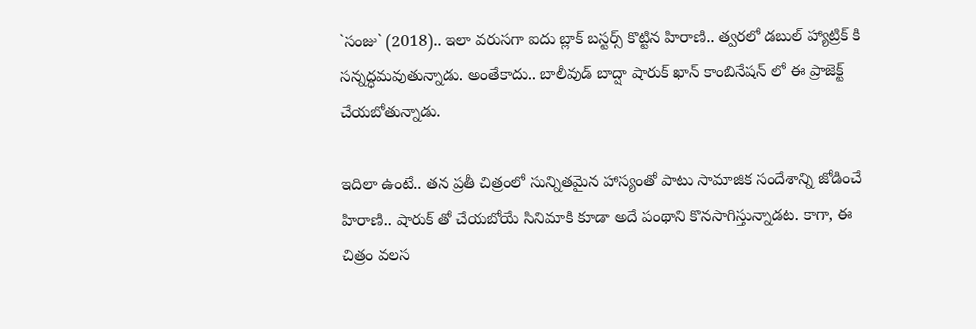`సంజు` (2018).. ఇలా వ‌రుస‌గా ఐదు బ్లాక్ బ‌స్ట‌ర్స్ కొట్టిన హిరాణి.. త్వ‌ర‌లో డ‌బుల్ హ్యాట్రిక్ కి స‌న్న‌ద్ధ‌మ‌వుతున్నాడు. అంతేకాదు.. బాలీవుడ్ బాద్షా షారుక్ ఖాన్ కాంబినేష‌న్ లో ఈ ప్రాజెక్ట్ చేయ‌బోతున్నాడు.

ఇదిలా ఉంటే.. త‌న ప్ర‌తీ చిత్రంలో సున్నిత‌మైన హాస్యంతో పాటు సామాజిక సందేశాన్ని జోడించే హిరాణి.. షారుక్ తో చేయ‌బోయే సినిమాకి కూడా అదే పంథాని కొన‌సాగిస్తున్నాడ‌ట‌. కాగా, ఈ చిత్రం వ‌ల‌స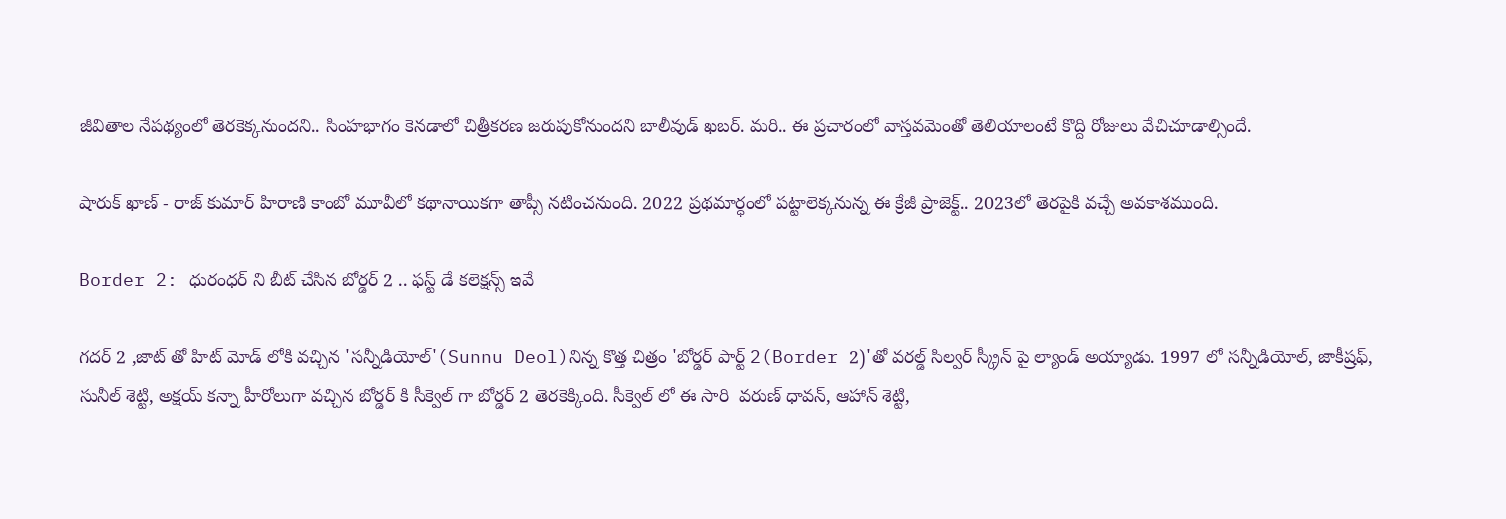జీవితాల నేప‌థ్యంలో తెర‌కెక్క‌నుంద‌ని.. సింహ‌భాగం కెన‌డాలో చిత్రీక‌ర‌ణ జ‌రుపుకోనుంద‌ని బాలీవుడ్ ఖ‌బ‌ర్. మ‌రి.. ఈ ప్ర‌చారంలో వాస్త‌వ‌మెంతో తెలియాలంటే కొద్ది రోజులు వేచిచూడాల్సిందే.

షారుక్ ఖాణ్ - రాజ్ కుమార్ హిరాణి కాంబో మూవీలో క‌థానాయిక‌గా తాప్సీ న‌టించ‌నుంది. 2022 ప్ర‌థ‌మార్ధంలో ప‌ట్టాలెక్క‌నున్న ఈ క్రేజీ ప్రాజెక్ట్.. 2023లో తెర‌పైకి వ‌చ్చే అవ‌కాశ‌ముంది.

Border 2: ధురంధర్ ని బీట్ చేసిన బోర్డర్ 2 .. ఫస్ట్ డే కలెక్షన్స్ ఇవే

గదర్ 2 ,జాట్ తో హిట్ మోడ్ లోకి వచ్చిన 'సన్నీడియోల్'(Sunnu Deol)నిన్న కొత్త చిత్రం 'బోర్డర్ పార్ట్ 2(Border 2)'తో వరల్డ్ సిల్వర్ స్క్రీన్ పై ల్యాండ్ అయ్యాడు. 1997 లో సన్నీడియోల్, జాకీష్రఫ్, సునీల్ శెట్టి, అక్షయ్ కన్నా హీరోలుగా వచ్చిన బోర్డర్ కి సీక్వెల్ గా బోర్డర్ 2 తెరకెక్కింది. సీక్వెల్ లో ఈ సారి  వరుణ్ ధావన్, ఆహాన్ శెట్టి,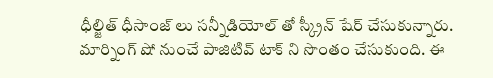ధీల్జిత్ ధీసాంజ్ లు సన్నీడియోల్ తో స్క్రీన్ షేర్ చేసుకున్నారు.  మార్నింగ్ షో నుంచే పాజిటివ్ టాక్ ని సొంతం చేసుకుంది. ఈ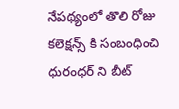నేపథ్యంలో తొలి రోజు కలెక్షన్స్ కి సంబంధించి ధురంధర్ ని బీట్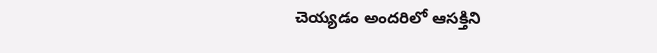చెయ్యడం అందరిలో ఆసక్తిని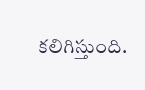కలిగిస్తుంది.